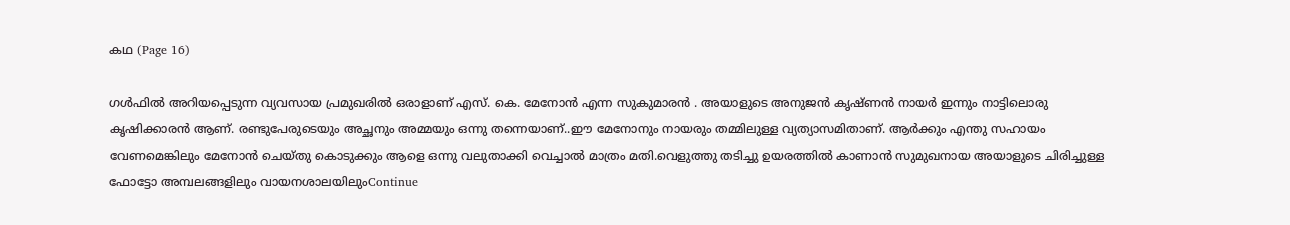കഥ (Page 16)

ഗൾഫിൽ അറിയപ്പെടുന്ന വ്യവസായ പ്രമുഖരിൽ ഒരാളാണ് എസ്. കെ. മേനോൻ എന്ന സുകുമാരൻ . അയാളുടെ അനുജൻ കൃഷ്ണൻ നായർ ഇന്നും നാട്ടിലൊരു കൃഷിക്കാരൻ ആണ്. രണ്ടുപേരുടെയും അച്ഛനും അമ്മയും ഒന്നു തന്നെയാണ്..ഈ മേനോനും നായരും തമ്മിലുള്ള വ്യത്യാസമിതാണ്. ആർക്കും എന്തു സഹായം വേണമെങ്കിലും മേനോൻ ചെയ്തു കൊടുക്കും ആളെ ഒന്നു വലുതാക്കി വെച്ചാൽ മാത്രം മതി.വെളുത്തു തടിച്ചു ഉയരത്തിൽ കാണാൻ സുമുഖനായ അയാളുടെ ചിരിച്ചുള്ള ഫോട്ടോ അമ്പലങ്ങളിലും വായനശാലയിലുംContinue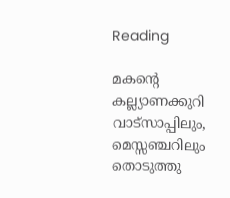Reading

മകന്റെ കല്ല്യാണക്കുറി വാട്സാപ്പിലും, മെസ്സഞ്ചറിലും തൊടുത്തു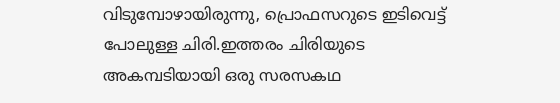വിടുമ്പോഴായിരുന്നു, പ്രൊഫസറുടെ ഇടിവെട്ട് പോലുള്ള ചിരി.ഇത്തരം ചിരിയുടെ അകമ്പടിയായി ഒരു സരസകഥ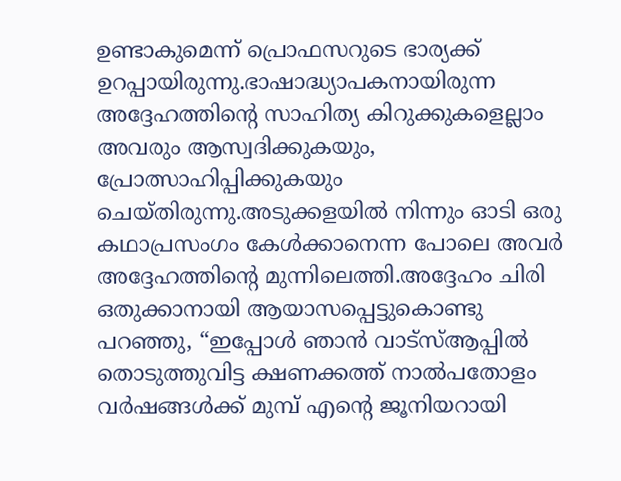ഉണ്ടാകുമെന്ന് പ്രൊഫസറുടെ ഭാര്യക്ക് ഉറപ്പായിരുന്നു.ഭാഷാദ്ധ്യാപകനായിരുന്ന അദ്ദേഹത്തിന്റെ സാഹിത്യ കിറുക്കുകളെല്ലാം അവരും ആസ്വദിക്കുകയും, പ്രോത്സാഹിപ്പിക്കുകയും ചെയ്‌തിരുന്നു.അടുക്കളയിൽ നിന്നും ഓടി ഒരു കഥാപ്രസംഗം കേൾക്കാനെന്ന പോലെ അവർ അദ്ദേഹത്തിന്റെ മുന്നിലെത്തി.അദ്ദേഹം ചിരി ഒതുക്കാനായി ആയാസപ്പെട്ടുകൊണ്ടു പറഞ്ഞു, “ഇപ്പോൾ ഞാൻ വാട്‌സ്ആപ്പിൽ തൊടുത്തുവിട്ട ക്ഷണക്കത്ത് നാൽപതോളം വർഷങ്ങൾക്ക് മുമ്പ് എന്റെ ജൂനിയറായി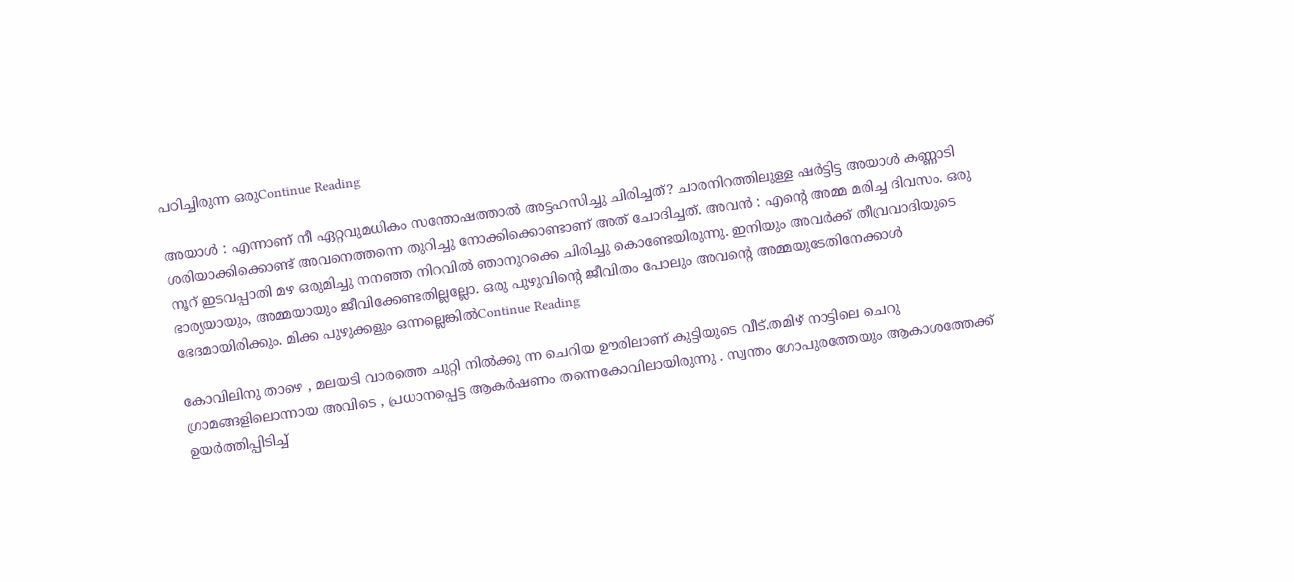പഠിച്ചിരുന്ന ഒരുContinue Reading

അയാൾ : എന്നാണ് നീ ഏറ്റവുമധികം സന്തോഷത്താൽ അട്ടഹസിച്ചു ചിരിച്ചത്? ചാരനിറത്തിലുള്ള ഷർട്ടിട്ട അയാൾ കണ്ണാടി ശരിയാക്കിക്കൊണ്ട് അവനെത്തന്നെ തുറിച്ചു നോക്കിക്കൊണ്ടാണ് അത് ചോദിച്ചത്. അവൻ : എൻ്റെ അമ്മ മരിച്ച ദിവസം. ഒരു നൂറ് ഇടവപ്പാതി മഴ ഒരുമിച്ചു നനഞ്ഞ നിറവിൽ ഞാനുറക്കെ ചിരിച്ചു കൊണ്ടേയിരുന്നു. ഇനിയും അവർക്ക് തീവ്രവാദിയുടെ ഭാര്യയായും, അമ്മയായും ജീവിക്കേണ്ടതില്ലല്ലോ. ഒരു പുഴുവിൻ്റെ ജീവിതം പോലും അവൻ്റെ അമ്മയുടേതിനേക്കാൾ ഭേദമായിരിക്കും. മിക്ക പുഴുക്കളും ഒന്നല്ലെങ്കിൽContinue Reading

കോവിലിനു താഴെ , മലയടി വാരത്തെ ചുറ്റി നിൽക്കു ന്ന ചെറിയ ഊരിലാണ് കുട്ടിയുടെ വീട്.തമിഴ് നാട്ടിലെ ചെറു ഗ്രാമങ്ങളിലൊന്നായ അവിടെ , പ്രധാനപ്പെട്ട ആകർഷണം തന്നെകോവിലായിരുന്നു . സ്വന്തം ഗോപുരത്തേയും ആകാശത്തേക്ക് ഉയർത്തിപ്പിടിച്ച്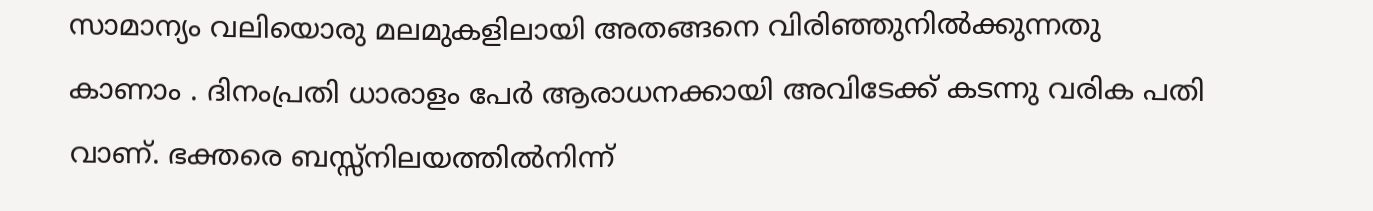സാമാന്യം വലിയൊരു മലമുകളിലായി അതങ്ങനെ വിരിഞ്ഞുനിൽക്കുന്നതു കാണാം . ദിനംപ്രതി ധാരാളം പേർ ആരാധനക്കായി അവിടേക്ക് കടന്നു വരിക പതി വാണ്. ഭക്തരെ ബസ്സ്നിലയത്തിൽനിന്ന്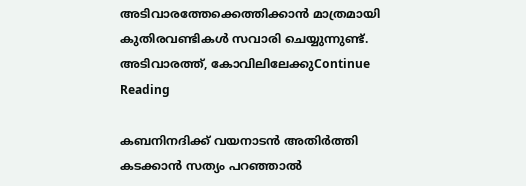അടിവാരത്തേക്കെത്തിക്കാൻ മാത്രമായി കുതിരവണ്ടികൾ സവാരി ചെയ്യുന്നുണ്ട്. അടിവാരത്ത്, കോവിലിലേക്കുContinue Reading

കബനിനദിക്ക് വയനാടൻ അതിർത്തി കടക്കാൻ സത്യം പറഞ്ഞാൽ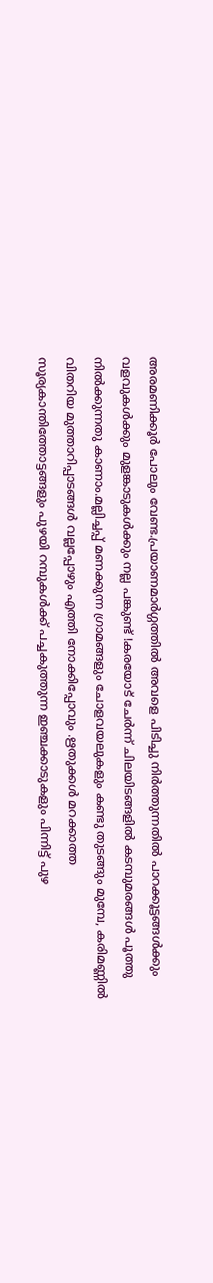അരമണിക്കൂർ പോലും വേണ്ട.പ്രയാണമാർഗ്ഗത്തിൽ അവളെ പിടിച്ചു നിർത്തുന്നതിൽ പാറക്കൂട്ടങ്ങൾക്കും വളവുകൾക്കും മുളങ്കാടുകൾക്കും നല്ല പങ്കുണ്ട് !കരയോട് ചേർന്ന് ചിലയിടങ്ങളിൽ കടമ്പുമരങ്ങൾ പൂത്തു നിൽക്കുന്നതു കാണാം.മല്ലിച്ചപ്പ് മണക്കുന്ന ഗ്രാമങ്ങളും ചോളവയലുകളും കണ്ടു തുടങ്ങും മുമ്പേ, കരിമണ്ണിൽ വിതറിയ മുത്താറിപ്പാടങ്ങൾ വല്ലപ്പോഴും എത്തി നോക്കിപ്പോവും .ഋതുക്കൾ മറക്കാത്ത സൂര്യകാന്തിത്തോട്ടങ്ങളും പുഴയി റമ്പുകൾക്ക് പച്ചകുത്തുന്ന ഇഞ്ചക്കാടുകളും പിന്നിട്ട് പുഴ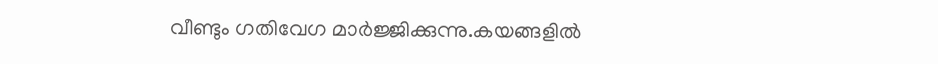വീണ്ടും ഗതിവേഗ മാർജ്ജിക്കുന്നു.കയങ്ങളിൽ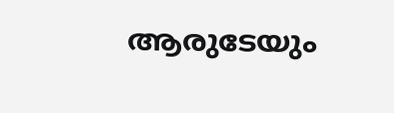ആരുടേയും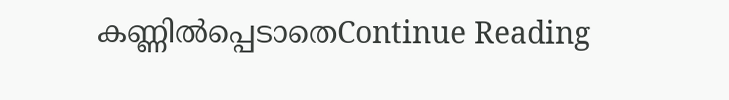കണ്ണിൽപ്പെടാതെContinue Reading